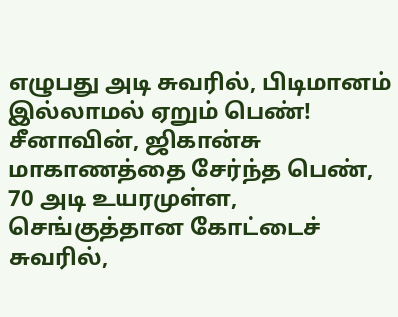எழுபது அடி சுவரில், பிடிமானம் இல்லாமல் ஏறும் பெண்!
சீனாவின், ஜிகான்சு மாகாணத்தை சேர்ந்த பெண், 70 அடி உயரமுள்ள, செங்குத்தான கோட்டைச் சுவரில்,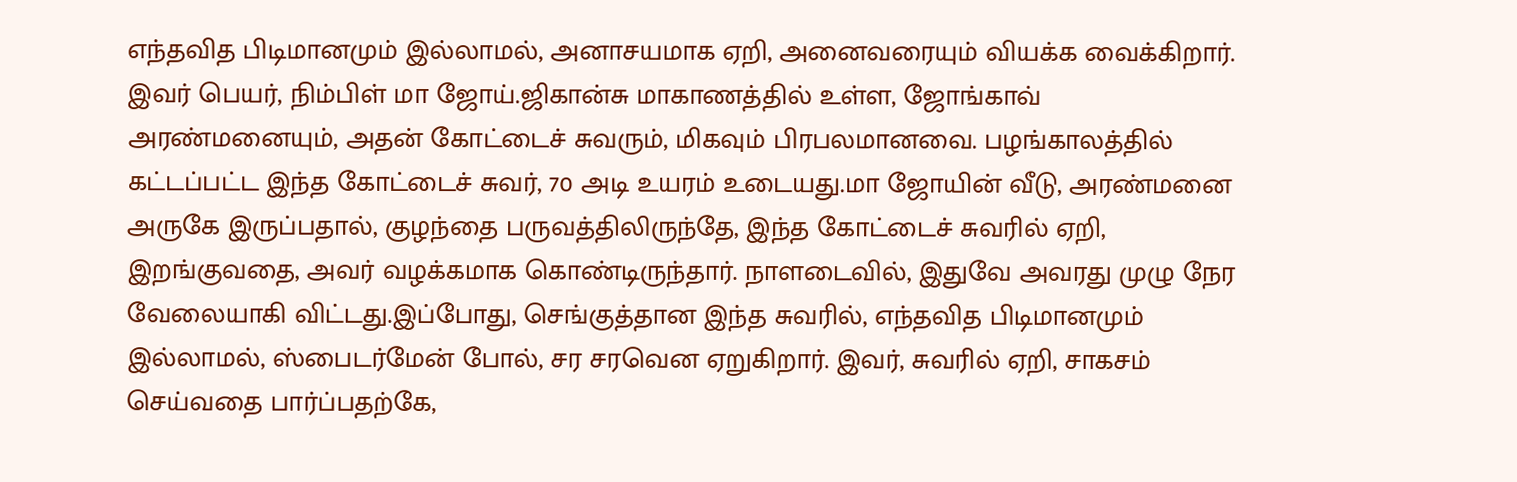எந்தவித பிடிமானமும் இல்லாமல், அனாசயமாக ஏறி, அனைவரையும் வியக்க வைக்கிறார். இவர் பெயர், நிம்பிள் மா ஜோய்.ஜிகான்சு மாகாணத்தில் உள்ள, ஜோங்காவ் அரண்மனையும், அதன் கோட்டைச் சுவரும், மிகவும் பிரபலமானவை. பழங்காலத்தில் கட்டப்பட்ட இந்த கோட்டைச் சுவர், 70 அடி உயரம் உடையது.மா ஜோயின் வீடு, அரண்மனை அருகே இருப்பதால், குழந்தை பருவத்திலிருந்தே, இந்த கோட்டைச் சுவரில் ஏறி, இறங்குவதை, அவர் வழக்கமாக கொண்டிருந்தார். நாளடைவில், இதுவே அவரது முழு நேர வேலையாகி விட்டது.இப்போது, செங்குத்தான இந்த சுவரில், எந்தவித பிடிமானமும் இல்லாமல், ஸ்பைடர்மேன் போல், சர சரவென ஏறுகிறார். இவர், சுவரில் ஏறி, சாகசம் செய்வதை பார்ப்பதற்கே,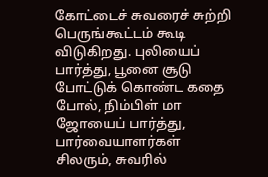கோட்டைச் சுவரைச் சுற்றி பெருங்கூட்டம் கூடி விடுகிறது. புலியைப் பார்த்து, பூனை சூடு போட்டுக் கொண்ட கதை போல், நிம்பிள் மா ஜோயைப் பார்த்து, பார்வையாளர்கள் சிலரும், சுவரில்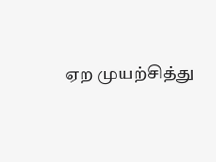ஏற முயற்சித்து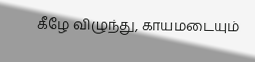கீழே விழுந்து, காயமடையும்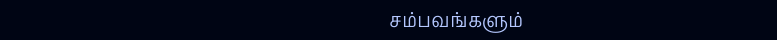சம்பவங்களும்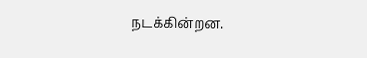நடக்கின்றன.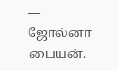— ஜோல்னா பையன்.